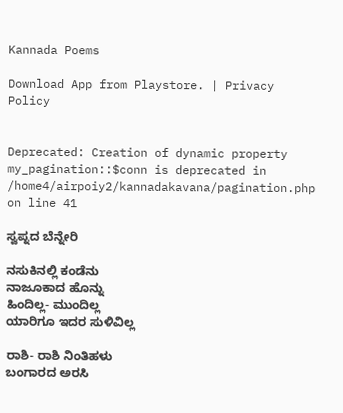Kannada Poems

Download App from Playstore. | Privacy Policy


Deprecated: Creation of dynamic property my_pagination::$conn is deprecated in /home4/airpoiy2/kannadakavana/pagination.php on line 41

ಸ್ವಪ್ನದ ಬೆನ್ನೇರಿ

ನಸುಕಿನಲ್ಲಿ ಕಂಡೆನು
ನಾಜೂಕಾದ ಹೊನ್ನು
ಹಿಂದಿಲ್ಲ- ಮುಂದಿಲ್ಲ
ಯಾರಿಗೂ ಇದರ ಸುಳಿವಿಲ್ಲ

ರಾಶಿ- ರಾಶಿ ನಿಂತಿಹಳು
ಬಂಗಾರದ ಅರಸಿ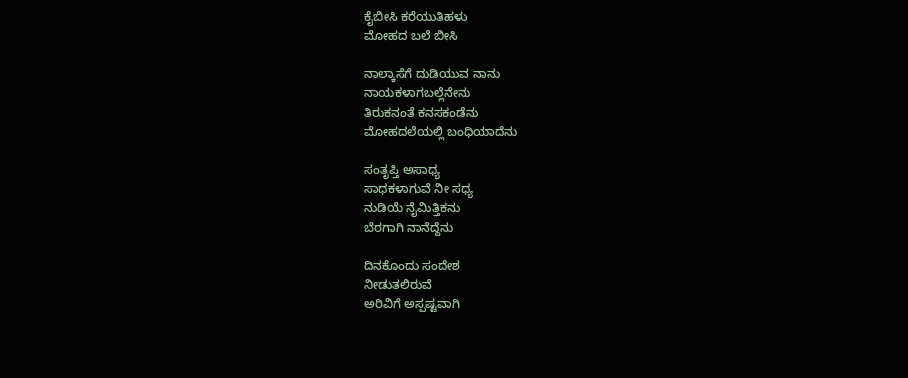ಕೈಬೀಸಿ ಕರೆಯುತಿಹಳು
ಮೋಹದ ಬಲೆ ಬೀಸಿ

ನಾಲ್ಕಾಸೆಗೆ ದುಡಿಯುವ ನಾನು
ನಾಯಕಳಾಗಬಲ್ಲೆನೇನು
ತಿರುಕನಂತೆ ಕನಸಕಂಡೆನು
ಮೋಹದಲೆಯಲ್ಲಿ ಬಂಧಿಯಾದೆನು

ಸಂತೃಪ್ತಿ ಅಸಾಧ್ಯ
ಸಾಧಕಳಾಗುವೆ ನೀ ಸಧ್ಯ
ನುಡಿಯೆ ನೈಮಿತ್ತಿಕನು
ಬೆರಗಾಗಿ ನಾನೆದ್ದೆನು

ದಿನಕೊಂದು ಸಂದೇಶ
ನೀಡುತಲಿರುವೆ
ಅರಿವಿಗೆ ಅಸ್ಪಷ್ಟವಾಗಿ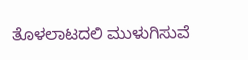ತೊಳಲಾಟದಲಿ ಮುಳುಗಿಸುವೆ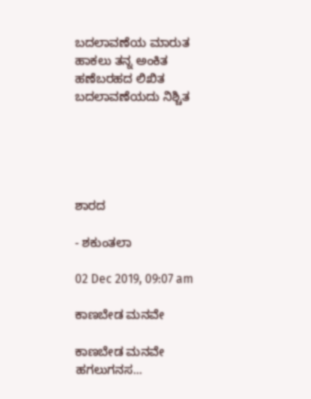ಬದಲಾವಣೆಯ ಮಾರುತ
ಹಾಕಲು ತನ್ನ ಅಂಕಿತ
ಹಣೆಬರಹದ ಲಿಖಿತ
ಬದಲಾವಣೆಯದು ನಿಶ್ಚಿತ





ಶಾರದ

- ಶಕುಂತಲಾ

02 Dec 2019, 09:07 am

ಕಾಣಬೇಡ ಮನವೇ

ಕಾಣಬೇಡ ಮನವೇ
ಹಗಲುಗನಸ...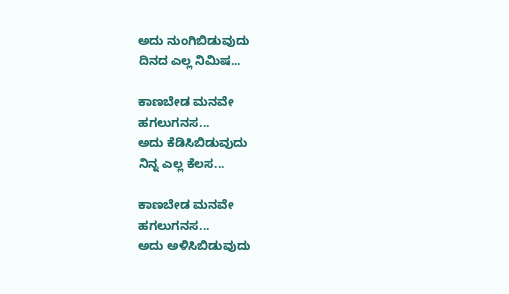ಅದು ನುಂಗಿಬಿಡುವುದು
ದಿನದ ಎಲ್ಲ ನಿಮಿಷ...

ಕಾಣಬೇಡ ಮನವೇ
ಹಗಲುಗನಸ...
ಅದು ಕೆಡಿಸಿಬಿಡುವುದು
ನಿನ್ನ ಎಲ್ಲ ಕೆಲಸ...

ಕಾಣಬೇಡ ಮನವೇ
ಹಗಲುಗನಸ...
ಅದು ಅಳಿಸಿಬಿಡುವುದು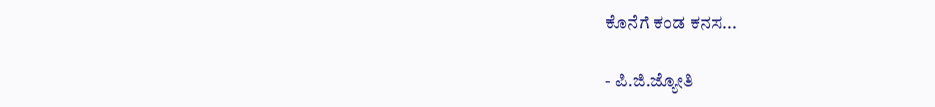ಕೊನೆಗೆ ಕಂಡ ಕನಸ...

- ಪಿ.ಜಿ.ಜ್ಯೋತಿ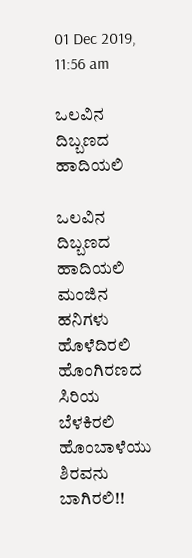01 Dec 2019, 11:56 am

ಒಲವಿನ ದಿಬ್ಬಣದ ಹಾದಿಯಲಿ

ಒಲವಿನ ದಿಬ್ಬಣದ ಹಾದಿಯಲಿ
ಮಂಜಿನ ಹನಿಗಳು ಹೊಳೆದಿರಲಿ
ಹೊಂಗಿರಣದ ಸಿರಿಯ ಬೆಳಕಿರಲಿ
ಹೊಂಬಾಳೆಯು ಶಿರವನು ಬಾಗಿರಲಿ!!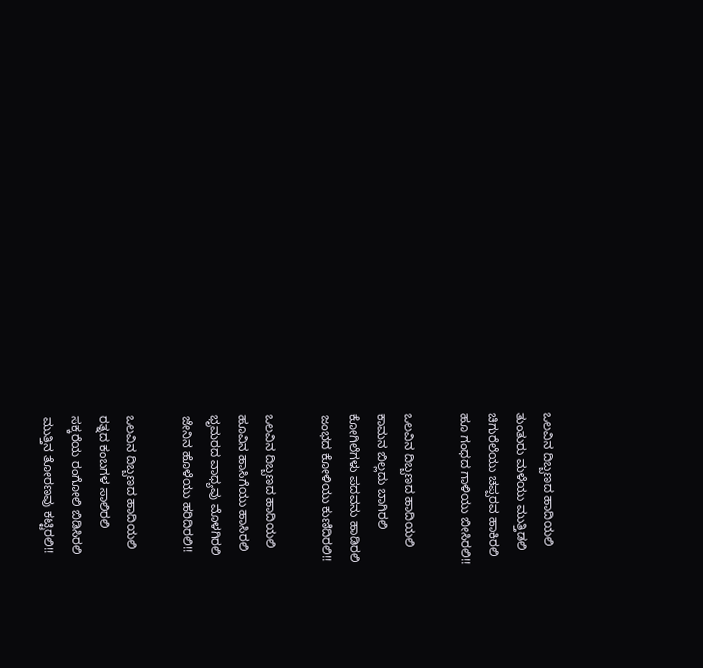ಒಲವಿನ ದಿಬ್ಬಣದ ಹಾದಿಯಲಿ
ತುಂತುರು ಮಳೆಯು ಮುತ್ತಿಡಲಿ
ಚಿಗುರೆಲೆಯು‌ ಚಪ್ಪರವ ಹಾಕಿರಲಿ
ಹೂ ಗಂಧದ ಗಾಳಿಯು ಬೀಸಿರಲಿ!!

ಒಲವಿನ ದಿಬ್ಬಣದ ಹಾದಿಯಲಿ
ಕಾಮನ ಬಿಲ್ಲದು ಬಾಗಿರಲಿ
ಕೋಗಿಲೆಗಳು ಪದವನು ಹಾಡಿರಲಿ
ಜಂಭದ ಕೋಳಿಯು ಕುಣಿದಿರಲಿ!!

ಒಲವಿನ ದಿಬ್ಬಣದ ಹಾದಿಯಲಿ
ಹೂವಿನ ಹಾಸಿಗೆಯು ಹಾಸಿರಲಿ
ಭೃಮರದ ವಾಧ್ಯವು ಮೊಳಗಿರಲಿ
ಜೇನಿನ ಹೊಳೆಯು ಹರಿದಿರಲಿ!!

ಒಲವಿನ ದಿಬ್ಬಣದ ಹಾದಿಯಲಿ
ರತ್ನದ ಕಂಬಗಳ ಸಾಲಿರಲಿ
ಸಕ್ಕರೆಯ ರಂಗೋಲಿ ಬಿಡಿಸಿರಲಿ
ಮುತ್ತಿನ ತೋರಣವು ಕಟ್ಟಿರಲಿ!!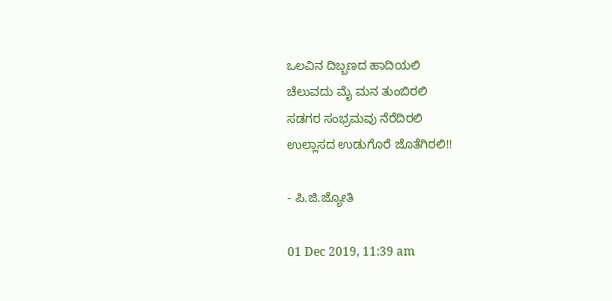ಒಲವಿನ ದಿಬ್ಬಣದ ಹಾದಿಯಲಿ
ಚೆಲುವದು ಮೈ ಮನ ತುಂಬಿರಲಿ
ಸಡಗರ ಸಂಭ್ರಮವು ನೆರೆದಿರಲಿ
ಉಲ್ಲಾಸದ ಉಡುಗೊರೆ ಜೊತೆಗಿರಲಿ!!

- ಪಿ.ಜಿ.ಜ್ಯೋತಿ

01 Dec 2019, 11:39 am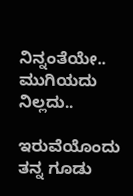ನಿನ್ನಂತೆಯೇ.. ಮುಗಿಯದು ನಿಲ್ಲದು..

ಇರುವೆಯೊಂದು ತನ್ನ ಗೂಡು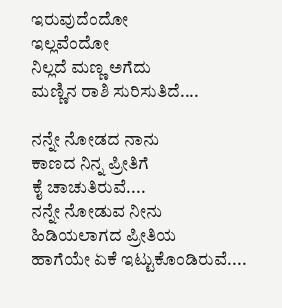ಇರುವುದೆಂದೋ
ಇಲ್ಲವೆಂದೋ
ನಿಲ್ಲದೆ ಮಣ್ಣ ಅಗೆದು
ಮಣ್ಣಿನ ರಾಶಿ ಸುರಿಸುತಿದೆ....

ನನ್ನೇ ನೋಡದ ನಾನು
ಕಾಣದ ನಿನ್ನ ಪ್ರೀತಿಗೆ
ಕೈ ಚಾಚುತಿರುವೆ....
ನನ್ನೇ ನೋಡುವ ನೀನು
ಹಿಡಿಯಲಾಗದ ಪ್ರೀತಿಯ
ಹಾಗೆಯೇ ಏಕೆ ಇಟ್ಟುಕೊಂಡಿರುವೆ....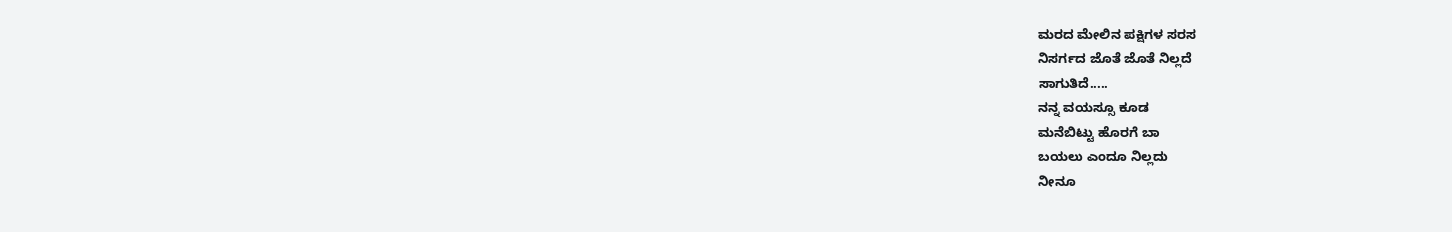ಮರದ ಮೇಲಿನ ಪಕ್ಷಿಗಳ ಸರಸ
ನಿಸರ್ಗದ ಜೊತೆ ಜೊತೆ ನಿಲ್ಲದೆ
ಸಾಗುತಿದೆ.....
ನನ್ನ ವಯಸ್ಸೂ ಕೂಡ
ಮನೆಬಿಟ್ಟು ಹೊರಗೆ ಬಾ
ಬಯಲು ಎಂದೂ ನಿಲ್ಲದು
ನೀನೂ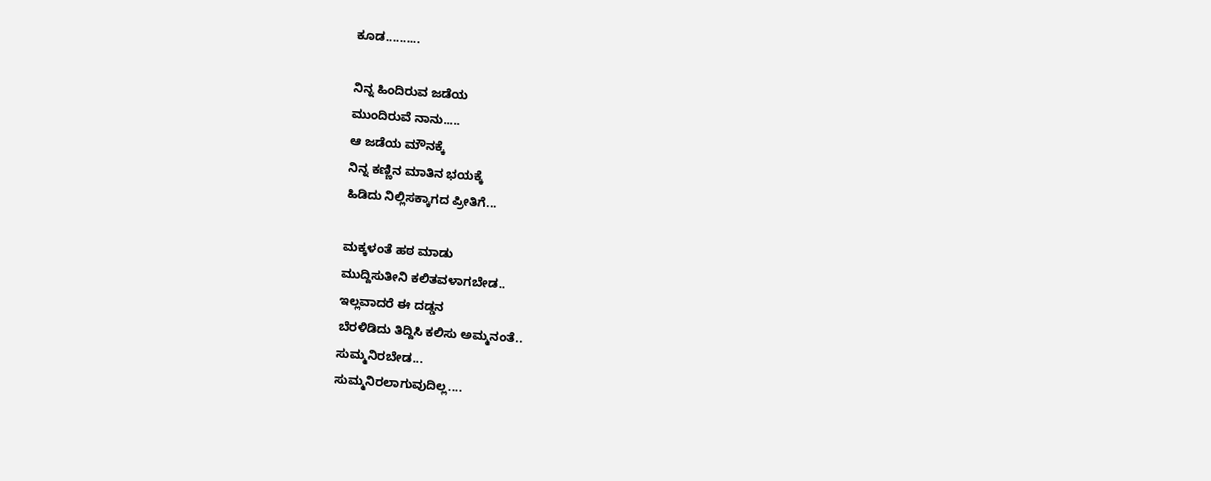ಕೂಡ..........

ನಿನ್ನ ಹಿಂದಿರುವ ಜಡೆಯ
ಮುಂದಿರುವೆ ನಾನು.....
ಆ ಜಡೆಯ ಮೌನಕ್ಕೆ
ನಿನ್ನ ಕಣ್ಣಿನ ಮಾತಿನ ಭಯಕ್ಕೆ
ಹಿಡಿದು ನಿಲ್ಲಿಸಕ್ಕಾಗದ ಪ್ರೀತಿಗೆ...

ಮಕ್ಕಳಂತೆ ಹಠ ಮಾಡು
ಮುದ್ದಿಸುತೀನಿ ಕಲಿತವಳಾಗಬೇಡ..
ಇಲ್ಲವಾದರೆ ಈ ದಡ್ಡನ
ಬೆರಳಿಡಿದು ತಿದ್ದಿಸಿ ಕಲಿಸು ಅಮ್ಮನಂತೆ..
ಸುಮ್ಮನಿರಬೇಡ...
ಸುಮ್ಮನಿರಲಾಗುವುದಿಲ್ಲ....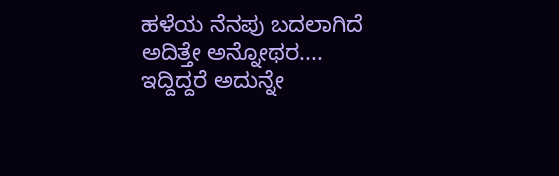ಹಳೆಯ ನೆನಪು ಬದಲಾಗಿದೆ
ಅದಿತ್ತೇ ಅನ್ನೋಥರ....
ಇದ್ದಿದ್ದರೆ ಅದುನ್ನೇ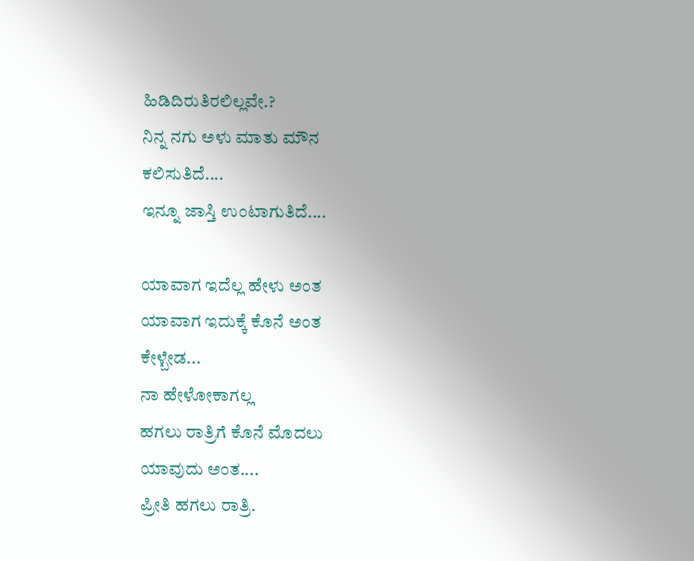ಹಿಡಿದಿರುತಿರಲಿಲ್ಲವೇ.?
ನಿನ್ನ ನಗು ಅಳು ಮಾತು ಮೌನ
ಕಲಿಸುತಿದೆ....
ಇನ್ನೂ ಜಾಸ್ತಿ ಉಂಟಾಗುತಿದೆ....

ಯಾವಾಗ ಇದೆಲ್ಲ ಹೇಳು ಅಂತ
ಯಾವಾಗ ಇದುಕ್ಕೆ ಕೊನೆ ಅಂತ
ಕೇಳ್ಬೇಡ...
ನಾ ಹೇಳೋಕಾಗಲ್ಲ
ಹಗಲು ರಾತ್ರಿಗೆ ಕೊನೆ ಮೊದಲು
ಯಾವುದು ಅಂತ....
ಪ್ರೀತಿ ಹಗಲು ರಾತ್ರಿ.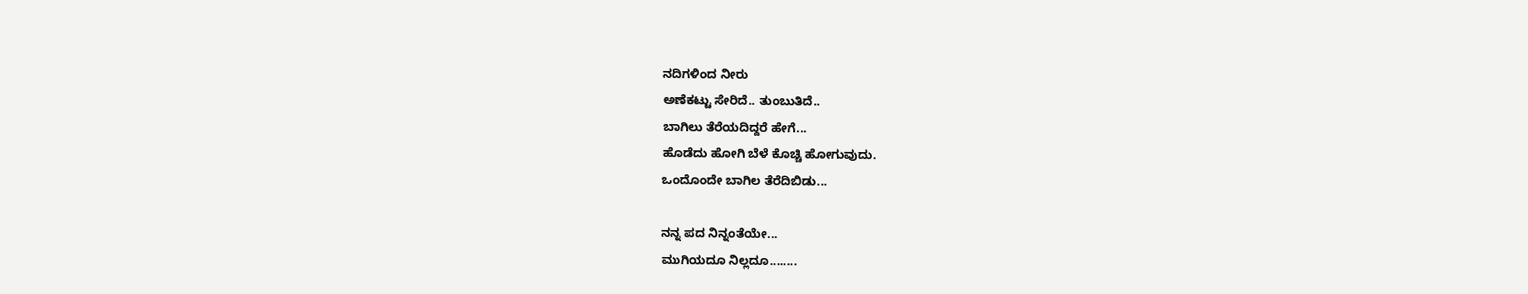ನದಿಗಳಿಂದ ನೀರು
ಅಣೆಕಟ್ಟು ಸೇರಿದೆ.. ತುಂಬುತಿದೆ..
ಬಾಗಿಲು ತೆರೆಯದಿದ್ದರೆ ಹೇಗೆ...
ಹೊಡೆದು ಹೋಗಿ ಬೆಳೆ ಕೊಚ್ಚಿ ಹೋಗುವುದು.
ಒಂದೊಂದೇ ಬಾಗಿಲ ತೆರೆದಿಬಿಡು...

ನನ್ನ ಪದ ನಿನ್ನಂತೆಯೇ...
ಮುಗಿಯದೂ ನಿಲ್ಲದೂ........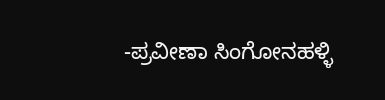-ಪ್ರವೀಣಾ ಸಿಂಗೋನಹಳ್ಳಿ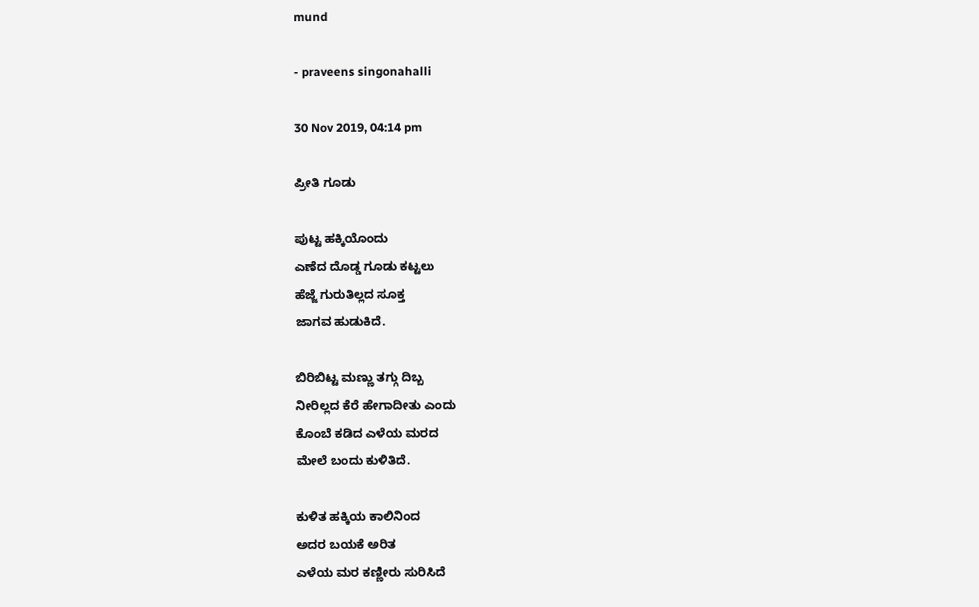mund

- praveens singonahalli

30 Nov 2019, 04:14 pm

ಪ್ರೀತಿ ಗೂಡು

ಪುಟ್ಟ ಹಕ್ಕಿಯೊಂದು
ಎಣೆದ ದೊಡ್ಡ ಗೂಡು ಕಟ್ಟಲು
ಹೆಜ್ಜೆ ಗುರುತಿಲ್ಲದ ಸೂಕ್ತ
ಜಾಗವ ಹುಡುಕಿದೆ.

ಬಿರಿಬಿಟ್ಟ ಮಣ್ಣು ತಗ್ಗು ದಿಬ್ಬ
ನೀರಿಲ್ಲದ ಕೆರೆ ಹೇಗಾದೀತು ಎಂದು
ಕೊಂಬೆ ಕಡಿದ ಎಳೆಯ ಮರದ
ಮೇಲೆ ಬಂದು ಕುಳಿತಿದೆ.

ಕುಳಿತ ಹಕ್ಕಿಯ ಕಾಲಿನಿಂದ
ಅದರ ಬಯಕೆ ಅರಿತ
ಎಳೆಯ ಮರ ಕಣ್ಣೀರು ಸುರಿಸಿದೆ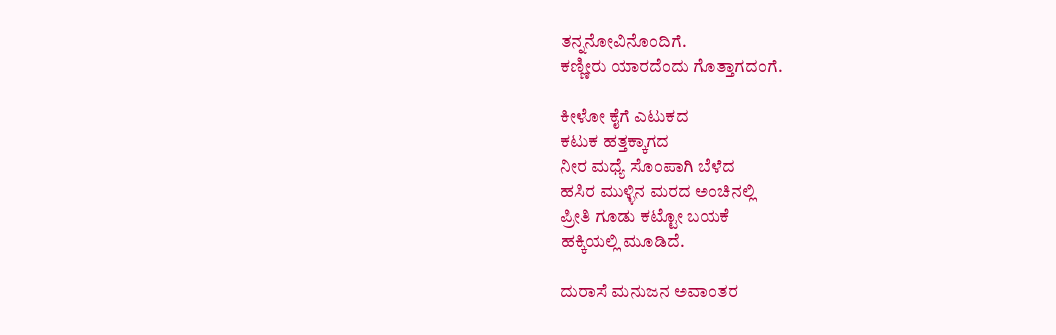ತನ್ನನೋವಿನೊಂದಿಗೆ.
ಕಣ್ಣೀರು ಯಾರದೆಂದು ಗೊತ್ತಾಗದಂಗೆ.

ಕೀಳೋ ಕೈಗೆ ಎಟುಕದ
ಕಟುಕ ಹತ್ತಕ್ಕಾಗದ
ನೀರ ಮಧ್ಯೆ ಸೊಂಪಾಗಿ ಬೆಳೆದ
ಹಸಿರ ಮುಳ್ಳಿನ ಮರದ ಅಂಚಿನಲ್ಲಿ
ಪ್ರೀತಿ ಗೂಡು ಕಟ್ಟೋ ಬಯಕೆ
ಹಕ್ಕಿಯಲ್ಲಿ ಮೂಡಿದೆ.

ದುರಾಸೆ ಮನುಜನ ಅವಾಂತರ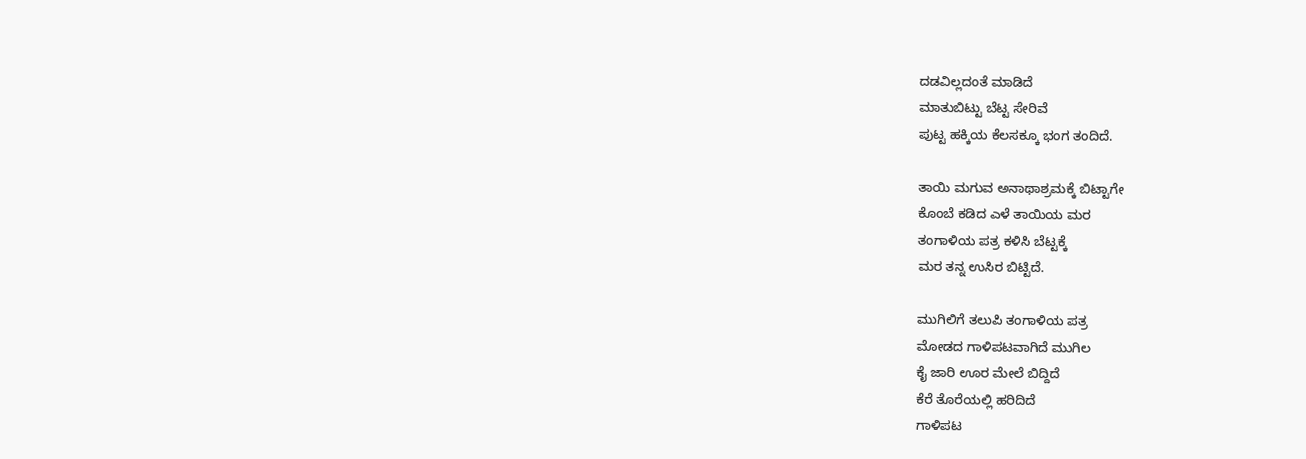ದಡವಿಲ್ಲದಂತೆ ಮಾಡಿದೆ
ಮಾತುಬಿಟ್ಟು ಬೆಟ್ಟ ಸೇರಿವೆ
ಪುಟ್ಟ ಹಕ್ಕಿಯ ಕೆಲಸಕ್ಕೂ ಭಂಗ ತಂದಿದೆ.

ತಾಯಿ ಮಗುವ ಅನಾಥಾಶ್ರಮಕ್ಕೆ ಬಿಟ್ಟಾಗೇ
ಕೊಂಬೆ ಕಡಿದ ಎಳೆ ತಾಯಿಯ ಮರ
ತಂಗಾಳಿಯ ಪತ್ರ ಕಳಿಸಿ ಬೆಟ್ಟಕ್ಕೆ
ಮರ ತನ್ನ ಉಸಿರ ಬಿಟ್ಟಿದೆ.

ಮುಗಿಲಿಗೆ ತಲುಪಿ ತಂಗಾಳಿಯ ಪತ್ರ
ಮೋಡದ ಗಾಳಿಪಟವಾಗಿದೆ ಮುಗಿಲ
ಕೈ ಜಾರಿ ಊರ ಮೇಲೆ ಬಿದ್ದಿದೆ
ಕೆರೆ ತೊರೆಯಲ್ಲಿ ಹರಿದಿದೆ
ಗಾಳಿಪಟ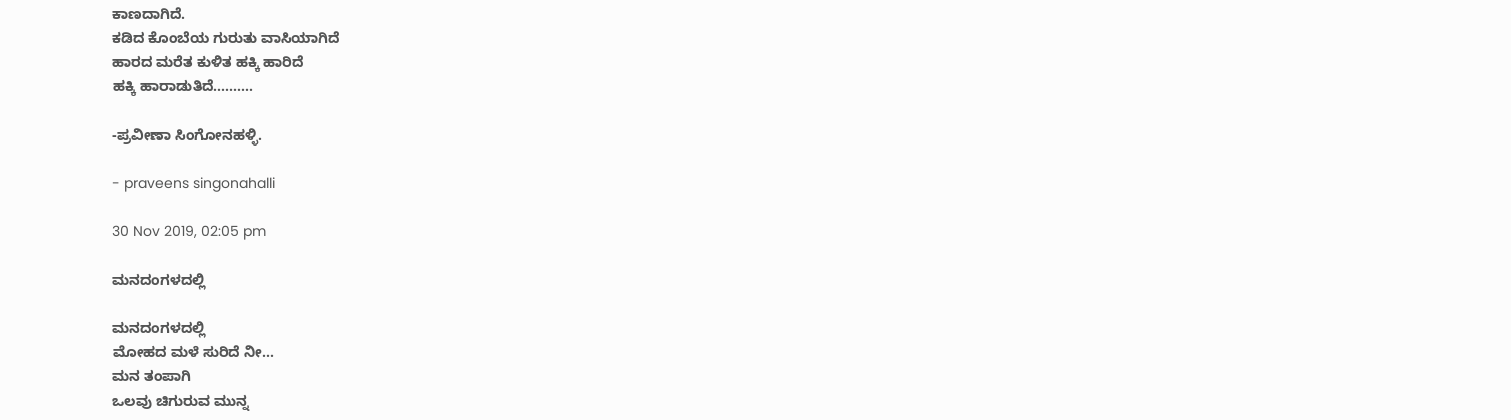ಕಾಣದಾಗಿದೆ.
ಕಡಿದ ಕೊಂಬೆಯ ಗುರುತು ವಾಸಿಯಾಗಿದೆ
ಹಾರದ ಮರೆತ ಕುಳಿತ ಹಕ್ಕಿ ಹಾರಿದೆ
ಹಕ್ಕಿ ಹಾರಾಡುತಿದೆ..........

-ಪ್ರವೀಣಾ ಸಿಂಗೋನಹಳ್ಳಿ.

- praveens singonahalli

30 Nov 2019, 02:05 pm

ಮನದಂಗಳದಲ್ಲಿ

ಮನದಂಗಳದಲ್ಲಿ
ಮೋಹದ ಮಳೆ ಸುರಿದೆ ನೀ...
ಮನ ತಂಪಾಗಿ
ಒಲವು ಚಿಗುರುವ ಮುನ್ನ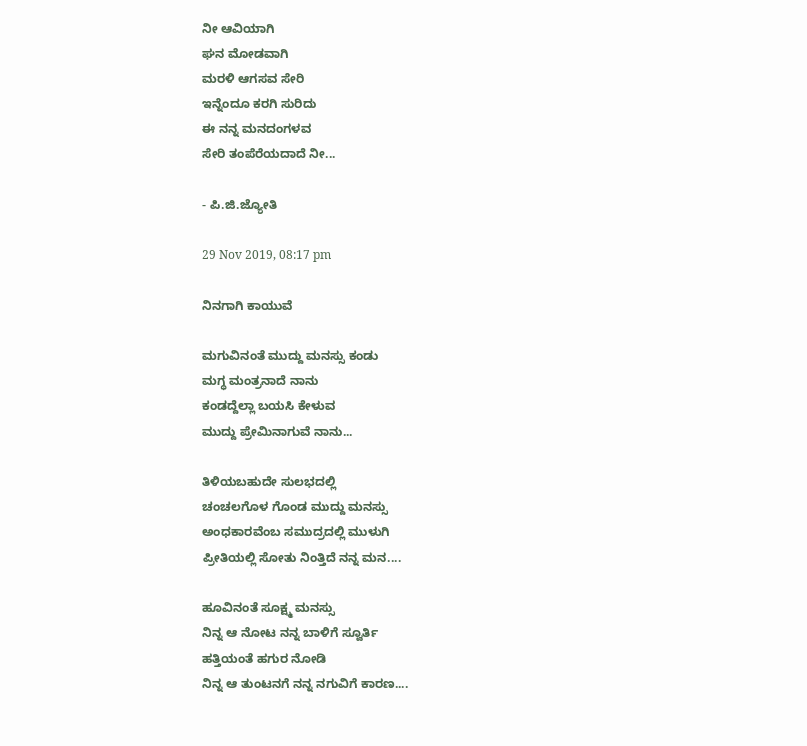ನೀ ಆವಿಯಾಗಿ
ಘನ ಮೋಡವಾಗಿ
ಮರಳಿ ಆಗಸವ ಸೇರಿ
ಇನ್ನೆಂದೂ ಕರಗಿ ಸುರಿದು
ಈ ನನ್ನ ಮನದಂಗಳವ
ಸೇರಿ ತಂಪೆರೆಯದಾದೆ ನೀ...

- ಪಿ.ಜಿ.ಜ್ಯೋತಿ

29 Nov 2019, 08:17 pm

ನಿನಗಾಗಿ ಕಾಯುವೆ

ಮಗುವಿನಂತೆ ಮುದ್ದು ಮನಸ್ಸು ಕಂಡು
ಮಗ್ಧ ಮಂತ್ರನಾದೆ ನಾನು
ಕಂಡದ್ದೆಲ್ಲಾ ಬಯಸಿ ಕೇಳುವ
ಮುದ್ದು ಪ್ರೇಮಿನಾಗುವೆ ನಾನು...

ತಿಳಿಯಬಹುದೇ ಸುಲಭದಲ್ಲಿ
ಚಂಚಲಗೊಳ ಗೊಂಡ ಮುದ್ದು ಮನಸ್ಸು
ಅಂಧಕಾರವೆಂಬ ಸಮುದ್ರದಲ್ಲಿ ಮುಳುಗಿ
ಪ್ರೀತಿಯಲ್ಲಿ ಸೋತು ನಿಂತ್ತಿದೆ ನನ್ನ ಮನ....

ಹೂವಿನಂತೆ ಸೂಕ್ಷ್ಮ ಮನಸ್ಸು
ನಿನ್ನ ಆ ನೋಟ ನನ್ನ ಬಾಳಿಗೆ ಸ್ವೂರ್ತಿ
ಹತ್ತಿಯಂತೆ ಹಗುರ ನೋಡಿ
ನಿನ್ನ ಆ ತುಂಟನಗೆ ನನ್ನ ನಗುವಿಗೆ ಕಾರಣ....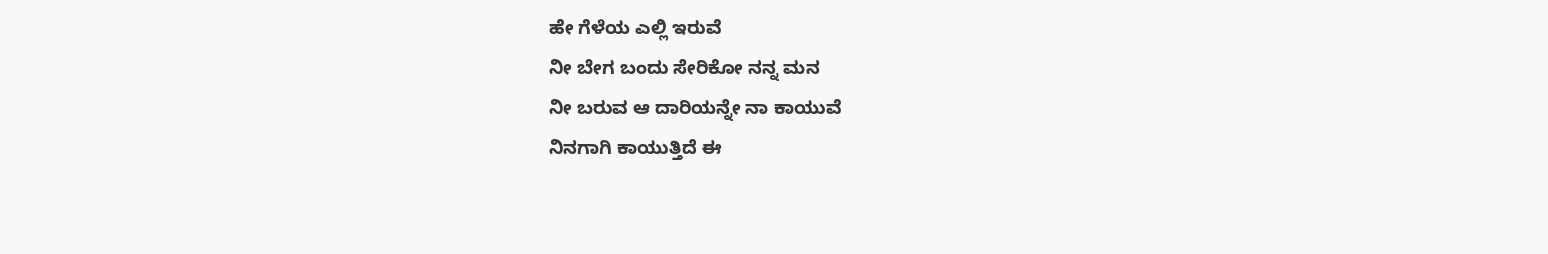ಹೇ ಗೆಳೆಯ ಎಲ್ಲಿ ಇರುವೆ
ನೀ ಬೇಗ ಬಂದು ಸೇರಿಕೋ ನನ್ನ ಮನ
ನೀ ಬರುವ ಆ ದಾರಿಯನ್ನೇ ನಾ ಕಾಯುವೆ
ನಿನಗಾಗಿ ಕಾಯುತ್ತಿದೆ ಈ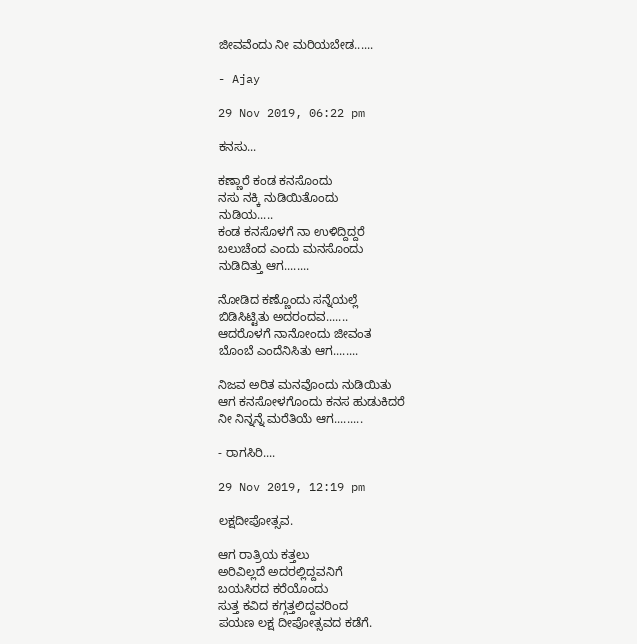ಜೀವವೆಂದು ನೀ ಮರಿಯಬೇಡ......

- Ajay

29 Nov 2019, 06:22 pm

ಕನಸು...

ಕಣ್ಣಾರೆ ಕಂಡ ಕನಸೊಂದು
ನಸು ನಕ್ಕಿ ನುಡಿಯಿತೊಂದು
ನುಡಿಯ.....
ಕಂಡ ಕನಸೊಳಗೆ ನಾ ಉಳಿದ್ದಿದ್ದರೆ
ಬಲುಚೆಂದ ಎಂದು ಮನಸೊಂದು
ನುಡಿದಿತ್ತು ಆಗ........

ನೋಡಿದ ಕಣ್ಣೊಂದು ಸನ್ನೆಯಲ್ಲೆ
ಬಿಡಿಸಿಟ್ಟಿತು ಅದರಂದವ.......
ಆದರೊಳಗೆ ನಾನೋಂದು ಜೀವಂತ
ಬೊಂಬೆ ಎಂದೆನಿಸಿತು ಆಗ........

ನಿಜವ ಅರಿತ ಮನವೊಂದು ನುಡಿಯಿತು
ಆಗ ಕನಸೋಳಗೊಂದು ಕನಸ ಹುಡುಕಿದರೆ
ನೀ ನಿನ್ನನ್ನೆ ಮರೆತಿಯೆ ಆಗ.........

- ರಾಗಸಿರಿ....

29 Nov 2019, 12:19 pm

ಲಕ್ಷದೀಪೋತ್ಸವ.

ಆಗ ರಾತ್ರಿಯ ಕತ್ತಲು
ಅರಿವಿಲ್ಲದೆ ಅದರಲ್ಲಿದ್ದವನಿಗೆ
ಬಯಸಿರದ ಕರೆಯೊಂದು
ಸುತ್ತ ಕವಿದ ಕಗ್ಗತ್ತಲಿದ್ದವರಿಂದ
ಪಯಣ ಲಕ್ಷ ದೀಪೋತ್ಸವದ ಕಡೆಗೆ.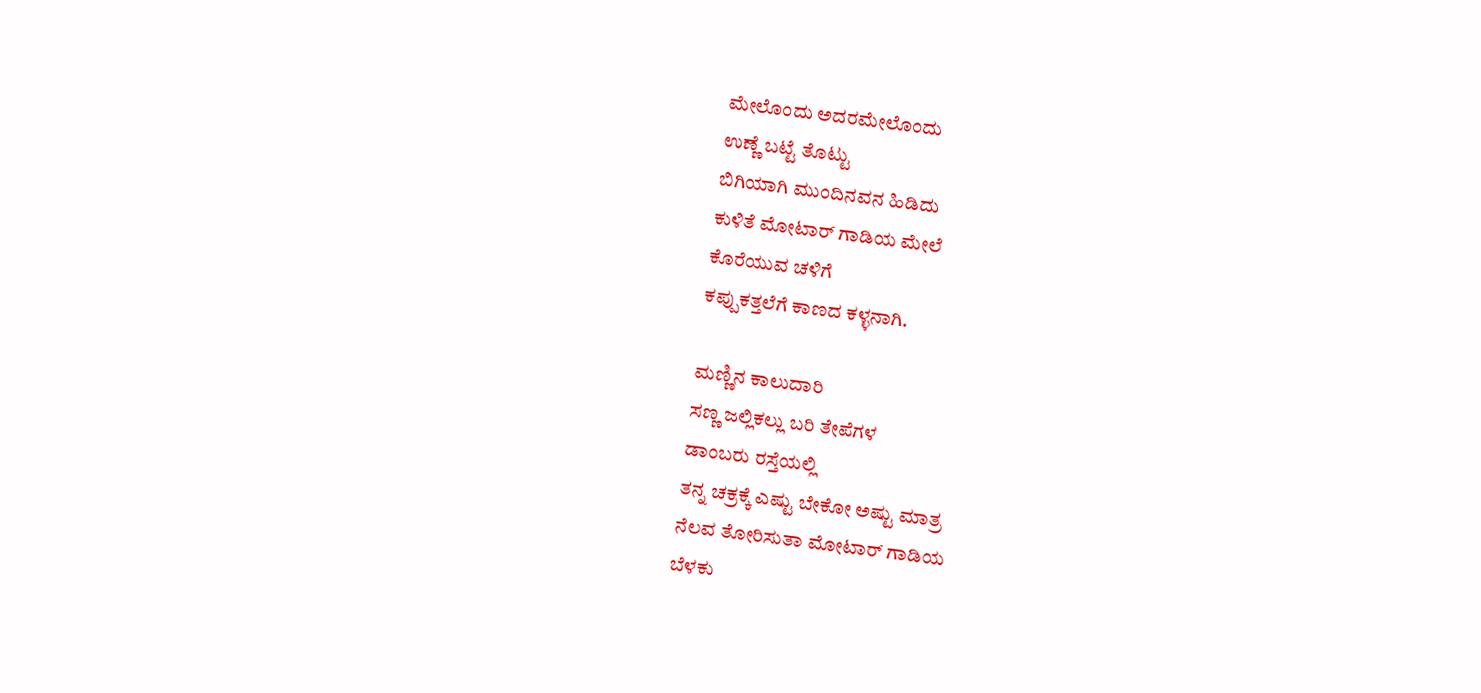ಮೇಲೊಂದು ಅದರಮೇಲೊಂದು
ಉಣ್ಣೆ ಬಟ್ಟೆ ತೊಟ್ಟು
ಬಿಗಿಯಾಗಿ ಮುಂದಿನವನ ಹಿಡಿದು
ಕುಳಿತೆ ಮೋಟಾರ್ ಗಾಡಿಯ ಮೇಲೆ
ಕೊರೆಯುವ ಚಳಿಗೆ
ಕಪ್ಪುಕತ್ತಲೆಗೆ ಕಾಣದ ಕಳ್ಳನಾಗಿ.

ಮಣ್ಣಿನ ಕಾಲುದಾರಿ
ಸಣ್ಣ ಜಲ್ಲಿಕಲ್ಲು ಬರಿ ತೇಪೆಗಳ
ಡಾಂಬರು ರಸ್ತೆಯಲ್ಲಿ
ತನ್ನ ಚಕ್ರಕ್ಕೆ ಎಷ್ಟು ಬೇಕೋ ಅಷ್ಟು ಮಾತ್ರ
ನೆಲವ ತೋರಿಸುತಾ ಮೋಟಾರ್ ಗಾಡಿಯ
ಬೆಳಕು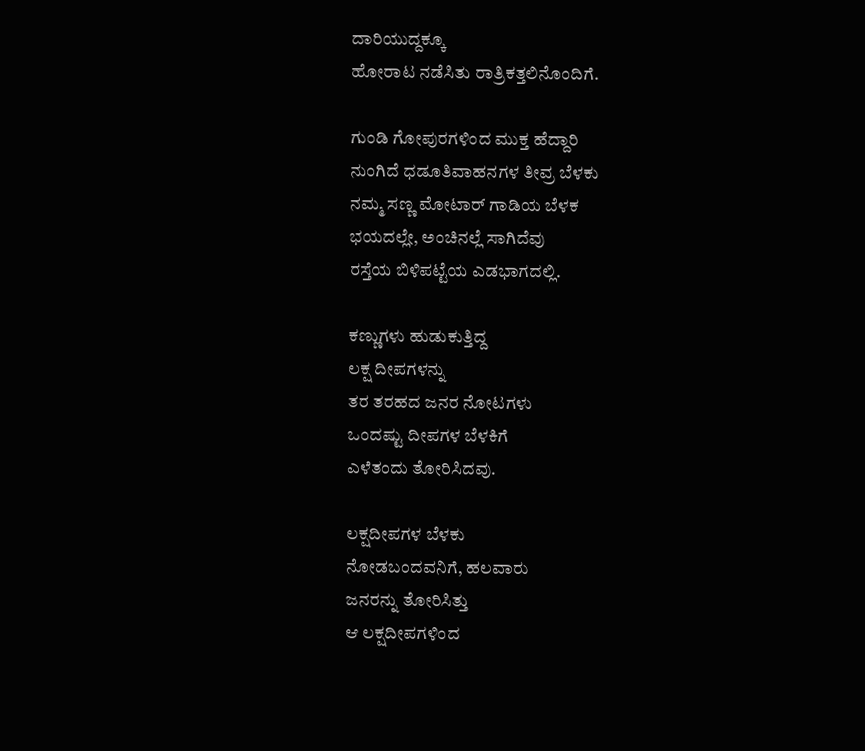ದಾರಿಯುದ್ದಕ್ಕೂ
ಹೋರಾಟ ನಡೆಸಿತು ರಾತ್ರಿಕತ್ತಲಿನೊಂದಿಗೆ.

ಗುಂಡಿ ಗೋಪುರಗಳಿಂದ ಮುಕ್ತ ಹೆದ್ದಾರಿ
ನುಂಗಿದೆ ಧಡೂತಿವಾಹನಗಳ ತೀವ್ರ ಬೆಳಕು
ನಮ್ಮ ಸಣ್ಣ ಮೋಟಾರ್ ಗಾಡಿಯ ಬೆಳಕ
ಭಯದಲ್ಲೇ, ಅಂಚಿನಲ್ಲೆ ಸಾಗಿದೆವು
ರಸ್ತೆಯ ಬಿಳಿಪಟ್ಟೆಯ ಎಡಭಾಗದಲ್ಲಿ.

ಕಣ್ಣುಗಳು ಹುಡುಕುತ್ತಿದ್ದ
ಲಕ್ಷ ದೀಪಗಳನ್ನು
ತರ ತರಹದ ಜನರ ನೋಟಗಳು
ಒಂದಷ್ಟು ದೀಪಗಳ ಬೆಳಕಿಗೆ
ಎಳೆತಂದು ತೋರಿಸಿದವು.

ಲಕ್ಷದೀಪಗಳ ಬೆಳಕು
ನೋಡಬಂದವನಿಗೆ, ಹಲವಾರು
ಜನರನ್ನು ತೋರಿಸಿತ್ತು
ಆ ಲಕ್ಷದೀಪಗಳಿಂದ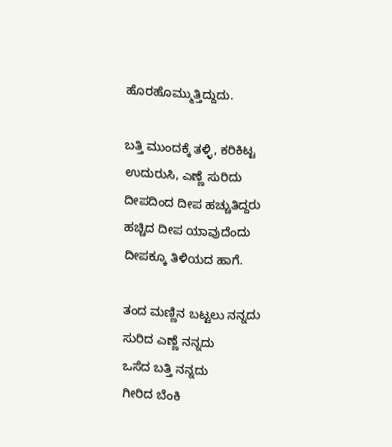ಹೊರಹೊಮ್ಮುತ್ತಿದ್ದುದು.

ಬತ್ತಿ ಮುಂದಕ್ಕೆ ತಳ್ಳಿ, ಕರಿಕಿಟ್ಟ
ಉದುರುಸಿ, ಎಣ್ಣೆ ಸುರಿದು
ದೀಪದಿಂದ ದೀಪ ಹಚ್ಚುತಿದ್ದರು
ಹಚ್ಚಿದ ದೀಪ ಯಾವುದೆಂದು
ದೀಪಕ್ಕೂ ತಿಳಿಯದ ಹಾಗೆ.

ತಂದ ಮಣ್ಣಿನ ಬಟ್ಟಲು ನನ್ನದು
ಸುರಿದ ಎಣ್ಣೆ ನನ್ನದು
ಒಸೆದ ಬತ್ತಿ ನನ್ನದು
ಗೀರಿದ ಬೆಂಕಿ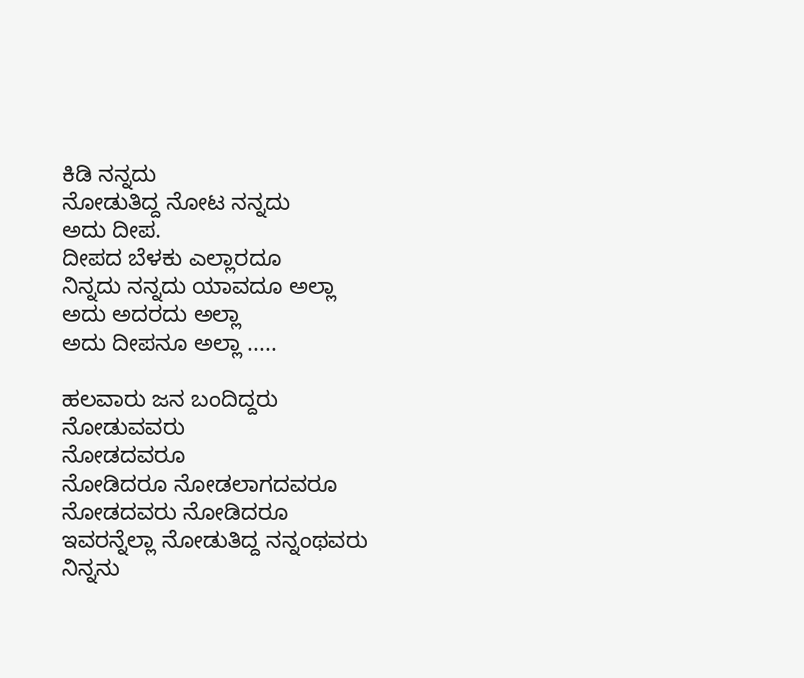ಕಿಡಿ ನನ್ನದು
ನೋಡುತಿದ್ದ ನೋಟ ನನ್ನದು
ಅದು ದೀಪ.
ದೀಪದ ಬೆಳಕು ಎಲ್ಲಾರದೂ
ನಿನ್ನದು ನನ್ನದು ಯಾವದೂ ಅಲ್ಲಾ
ಅದು ಅದರದು ಅಲ್ಲಾ
ಅದು ದೀಪನೂ ಅಲ್ಲಾ .....

ಹಲವಾರು ಜನ ಬಂದಿದ್ದರು
ನೋಡುವವರು
ನೋಡದವರೂ
ನೋಡಿದರೂ ನೋಡಲಾಗದವರೂ
ನೋಡದವರು ನೋಡಿದರೂ
ಇವರನ್ನೆಲ್ಲಾ ನೋಡುತಿದ್ದ ನನ್ನಂಥವರು
ನಿನ್ನನು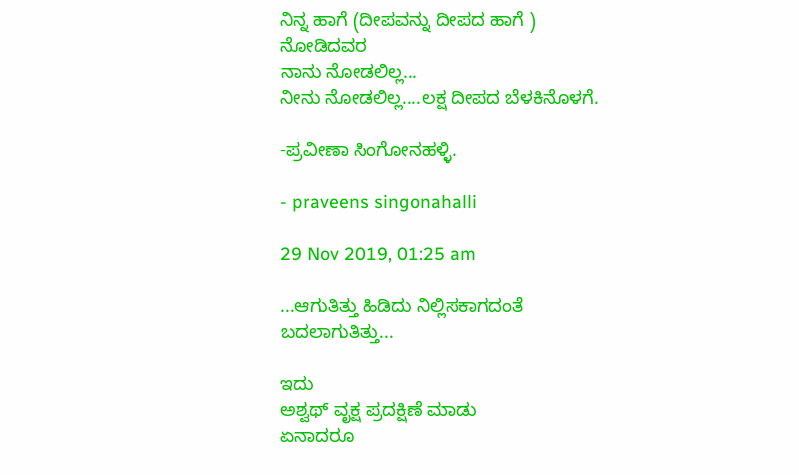ನಿನ್ನ ಹಾಗೆ (ದೀಪವನ್ನು ದೀಪದ ಹಾಗೆ )
ನೋಡಿದವರ
ನಾನು ನೋಡಲಿಲ್ಲ...
ನೀನು ನೋಡಲಿಲ್ಲ....ಲಕ್ಷ ದೀಪದ ಬೆಳಕಿನೊಳಗೆ.

-ಪ್ರವೀಣಾ ಸಿಂಗೋನಹಳ್ಳಿ.

- praveens singonahalli

29 Nov 2019, 01:25 am

...ಆಗುತಿತ್ತು ಹಿಡಿದು ನಿಲ್ಲಿಸಕಾಗದಂತೆ ಬದಲಾಗುತಿತ್ತು...

ಇದು
ಅಶ್ವಥ್ ವೃಕ್ಷ ಪ್ರದಕ್ಷಿಣೆ ಮಾಡು
ಏನಾದರೂ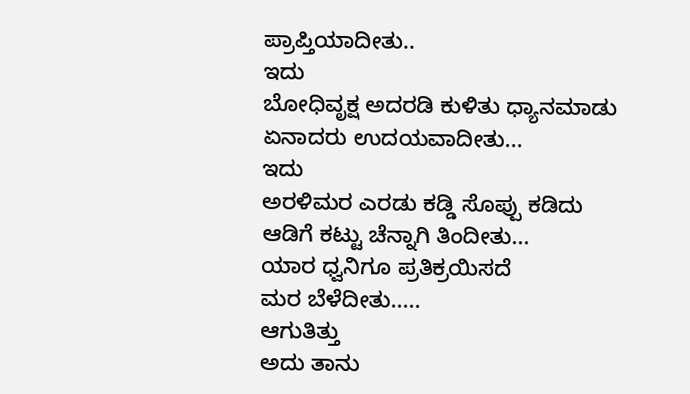ಪ್ರಾಪ್ತಿಯಾದೀತು..
ಇದು
ಬೋಧಿವೃಕ್ಷ ಅದರಡಿ ಕುಳಿತು ಧ್ಯಾನಮಾಡು
ಏನಾದರು ಉದಯವಾದೀತು...
ಇದು
ಅರಳಿಮರ ಎರಡು ಕಡ್ಡಿ ಸೊಪ್ಪು ಕಡಿದು
ಆಡಿಗೆ ಕಟ್ಟು ಚೆನ್ನಾಗಿ ತಿಂದೀತು...
ಯಾರ ಧ್ವನಿಗೂ ಪ್ರತಿಕ್ರಯಿಸದೆ
ಮರ ಬೆಳೆದೀತು.....
ಆಗುತಿತ್ತು
ಅದು ತಾನು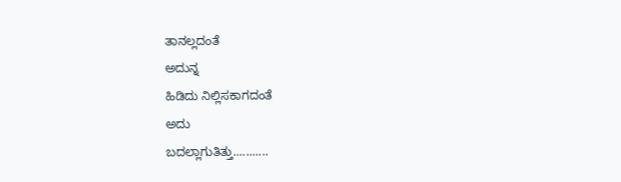ತಾನಲ್ಲದಂತೆ
ಅದುನ್ನ
ಹಿಡಿದು ನಿಲ್ಲಿಸಕಾಗದಂತೆ
ಅದು
ಬದಲ್ಲಾಗುತಿತ್ತು...........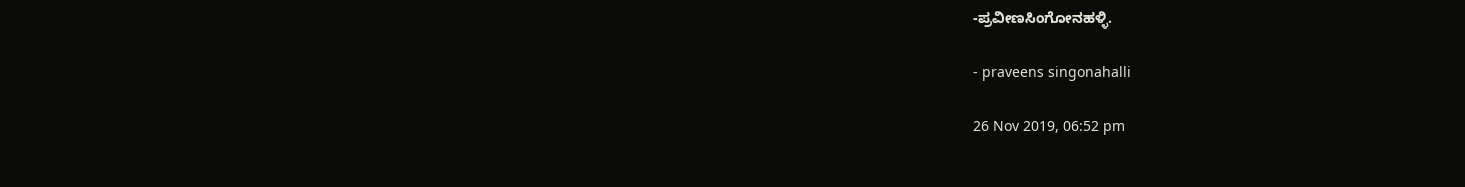-ಪ್ರವೀಣಸಿಂಗೋನಹಳ್ಳಿ.

- praveens singonahalli

26 Nov 2019, 06:52 pm